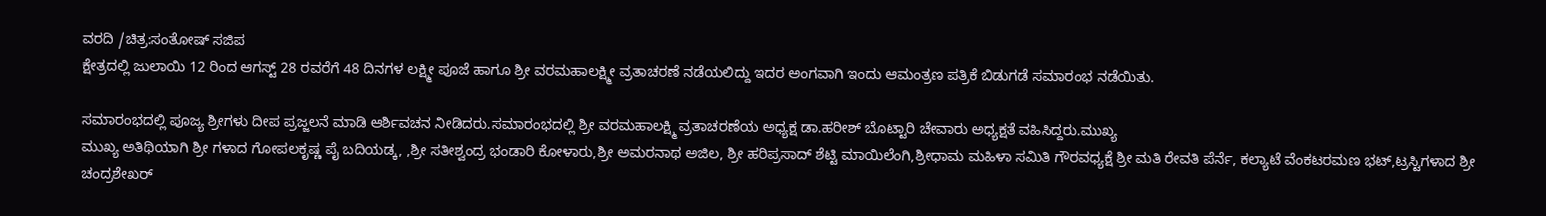ವರದಿ /ಚಿತ್ರ:ಸಂತೋಷ್ ಸಜಿಪ
ಕ್ಷೇತ್ರದಲ್ಲಿ ಜುಲಾಯಿ 12 ರಿಂದ ಆಗಸ್ಟ್ 28 ರವರೆಗೆ 48 ದಿನಗಳ ಲಕ್ಷ್ಮೀ ಪೂಜೆ ಹಾಗೂ ಶ್ರೀ ವರಮಹಾಲಕ್ಷ್ಮೀ ವ್ರತಾಚರಣೆ ನಡೆಯಲಿದ್ದು ಇದರ ಅಂಗವಾಗಿ ಇಂದು ಆಮಂತ್ರಣ ಪತ್ರಿಕೆ ಬಿಡುಗಡೆ ಸಮಾರಂಭ ನಡೆಯಿತು.

ಸಮಾರಂಭದಲ್ಲಿ ಪೂಜ್ಯ ಶ್ರೀಗಳು ದೀಪ ಪ್ರಜ್ಜಲನೆ ಮಾಡಿ ಆರ್ಶಿವಚನ ನೀಡಿದರು.ಸಮಾರಂಭದಲ್ಲಿ ಶ್ರೀ ವರಮಹಾಲಕ್ಷ್ಮಿ ವ್ರತಾಚರಣೆಯ ಅಧ್ಯಕ್ಷ ಡಾ.ಹರೀಶ್ ಬೊಟ್ಟಾರಿ ಚೇವಾರು ಅಧ್ಯಕ್ಷತೆ ವಹಿಸಿದ್ದರು.ಮುಖ್ಯ
ಮುಖ್ಯ ಅತಿಥಿಯಾಗಿ ಶ್ರೀ ಗಳಾದ ಗೋಪಲಕೃಷ್ಣ ಪೈ ಬದಿಯಡ್ಕ, ,ಶ್ರೀ ಸತೀಶ್ವಂದ್ರ ಭಂಡಾರಿ ಕೋಳಾರು,ಶ್ರೀ ಅಮರನಾಥ ಅಜಿಲ, ಶ್ರೀ ಹರಿಪ್ರಸಾದ್ ಶೆಟ್ಟಿ ಮಾಯಿಲೆಂಗಿ,ಶ್ರೀಧಾಮ ಮಹಿಳಾ ಸಮಿತಿ ಗೌರವಧ್ಯಕ್ಷೆ ಶ್ರೀ ಮತಿ ರೇವತಿ ಪೆರ್ನೆ, ಕಲ್ಯಾಟೆ ವೆಂಕಟರಮಣ ಭಟ್,ಟ್ರಸ್ಟಿಗಳಾದ ಶ್ರೀ ಚಂದ್ರಶೇಖರ್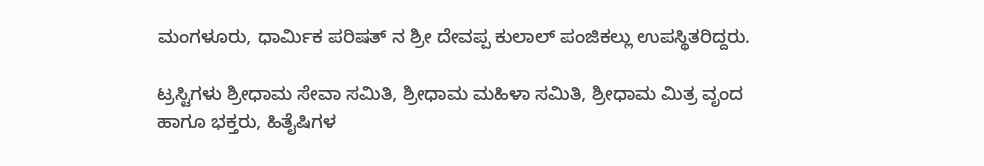ಮಂಗಳೂರು, ಧಾರ್ಮಿಕ ಪರಿಷತ್ ನ ಶ್ರೀ ದೇವಪ್ಪ ಕುಲಾಲ್ ಪಂಜಿಕಲ್ಲು ಉಪಸ್ಥಿತರಿದ್ದರು.

ಟ್ರಸ್ಟಿಗಳು ಶ್ರೀಧಾಮ ಸೇವಾ ಸಮಿತಿ, ಶ್ರೀಧಾಮ ಮಹಿಳಾ ಸಮಿತಿ, ಶ್ರೀಧಾಮ ಮಿತ್ರ ವೃಂದ ಹಾಗೂ ಭಕ್ತರು, ಹಿತೈಷಿಗಳ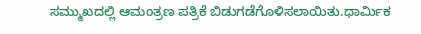ಸಮ್ಮುಖದಲ್ಲಿ ಆಮಂತ್ರಣ ಪತ್ರಿಕೆ ಬಿಡುಗಡೆಗೊಳಿಸಲಾಯಿತು.ಧಾರ್ಮಿಕ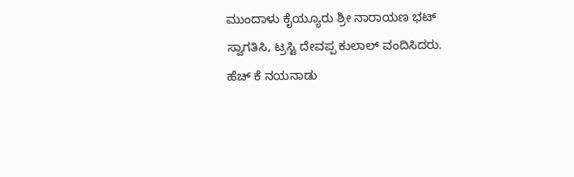ಮುಂದಾಳು ಕೈಯ್ಯೂರು ಶ್ರೀ ನಾರಾಯಣ ಭಟ್ ಸ್ವಾಗತಿಸಿ, ಟ್ರಸ್ಟಿ ದೇವಪ್ಪ ಕುಲಾಲ್ ವಂದಿಸಿದರು. ಹೆಚ್ ಕೆ ನಯನಾಡು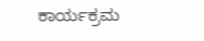ಕಾರ್ಯಕ್ರಮ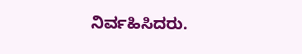ನಿರ್ವಹಿಸಿದರು.